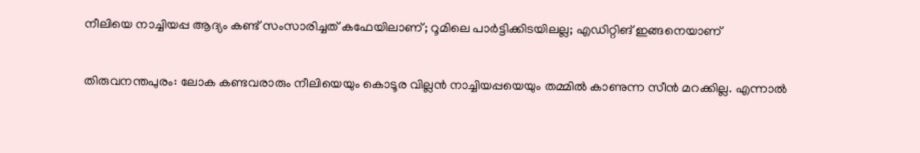നീലിയെ നാച്ചിയപ്പ ആദ്യം കണ്ട് സംസാരിച്ചത് കഫേയിലാണ്; റൂമിലെ പാർട്ടിക്കിടയിലല്ല; എഡിറ്റിങ് ഇങ്ങനെയാണ്

തിരുവനന്തപുരം: ലോക കണ്ടവരാരും നീലിയെയും കൊടൂര വില്ലൻ നാച്ചിയപ്പയെയും തമ്മിൽ കാണുന്ന സീൻ മറക്കില്ല. എന്നാൽ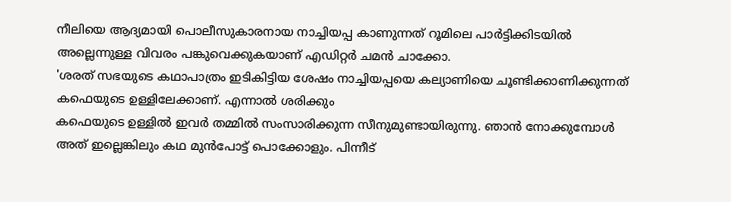നീലിയെ ആദ്യമായി പൊലീസുകാരനായ നാച്ചിയപ്പ കാണുന്നത് റൂമിലെ പാർട്ടിക്കിടയിൽ അല്ലെന്നുള്ള വിവരം പങ്കുവെക്കുകയാണ് എഡിറ്റർ ചമൻ ചാക്കോ.
'ശരത് സഭയുടെ കഥാപാത്രം ഇടികിട്ടിയ ശേഷം നാച്ചിയപ്പയെ കല്യാണിയെ ചൂണ്ടിക്കാണിക്കുന്നത് കഫെയുടെ ഉള്ളിലേക്കാണ്. എന്നാൽ ശരിക്കും
കഫെയുടെ ഉള്ളിൽ ഇവർ തമ്മിൽ സംസാരിക്കുന്ന സീനുമുണ്ടായിരുന്നു. ഞാൻ നോക്കുമ്പോൾ അത് ഇല്ലെങ്കിലും കഥ മുൻപോട്ട് പൊക്കോളും. പിന്നീട്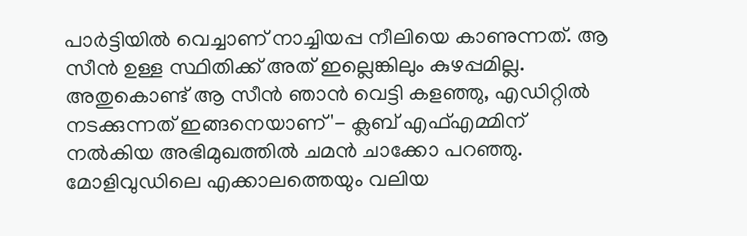പാർട്ടിയിൽ വെച്ചാണ് നാച്ചിയപ്പ നീലിയെ കാണുന്നത്. ആ സീൻ ഉള്ള സ്ഥിതിക്ക് അത് ഇല്ലെങ്കിലും കുഴപ്പമില്ല. അതുകൊണ്ട് ആ സീൻ ഞാൻ വെട്ടി കളഞ്ഞു, എഡിറ്റിൽ നടക്കുന്നത് ഇങ്ങനെയാണ്'- ക്ലബ് എഫ്എമ്മിന് നൽകിയ അഭിമുഖത്തിൽ ചമൻ ചാക്കോ പറഞ്ഞു.
മോളിവുഡിലെ എക്കാലത്തെയും വലിയ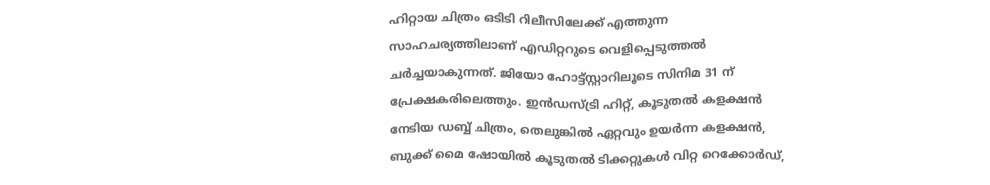ഹിറ്റായ ചിത്രം ഒടിടി റിലീസിലേക്ക് എത്തുന്ന സാഹചര്യത്തിലാണ് എഡിറ്ററുടെ വെളിപ്പെടുത്തൽ ചർച്ചയാകുന്നത്. ജിയോ ഹോട്ട്സ്റ്റാറിലൂടെ സിനിമ 31 ന് പ്രേക്ഷകരിലെത്തും. ഇൻഡസ്ട്രി ഹിറ്റ്, കൂടുതൽ കളക്ഷൻ നേടിയ ഡബ്ബ് ചിത്രം, തെലുങ്കിൽ ഏറ്റവും ഉയർന്ന കളക്ഷൻ, ബുക്ക് മൈ ഷോയിൽ കൂടുതൽ ടിക്കറ്റുകൾ വിറ്റ റെക്കോർഡ്,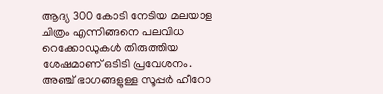ആദ്യ 300 കോടി നേടിയ മലയാള ചിത്രം എന്നിങ്ങനെ പലവിധ റെക്കോഡുകൾ തിരുത്തിയ ശേഷമാണ് ഒടിടി പ്രവേശനം.
അഞ്ച് ഭാഗങ്ങളുള്ള സൂപ്പർ ഹീറോ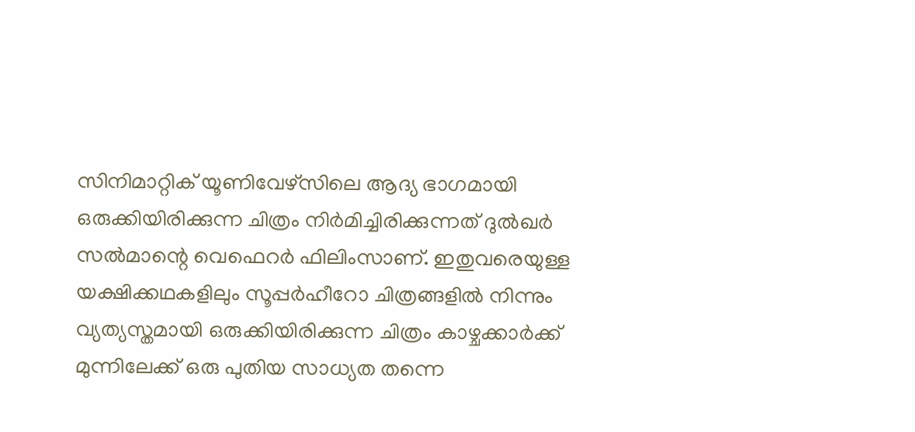സിനിമാറ്റിക് യൂണിവേഴ്സിലെ ആദ്യ ഭാഗമായി ഒരുക്കിയിരിക്കുന്ന ചിത്രം നിർമിച്ചിരിക്കുന്നത് ദുൽഖർ സൽമാന്റെ വെഫെറർ ഫിലിംസാണ്. ഇതുവരെയുള്ള യക്ഷിക്കഥകളിലും സൂപ്പർഹീറോ ചിത്രങ്ങളിൽ നിന്നും വ്യത്യസ്തമായി ഒരുക്കിയിരിക്കുന്ന ചിത്രം കാഴ്ചക്കാർക്ക് മുന്നിലേക്ക് ഒരു പുതിയ സാധ്യത തന്നെ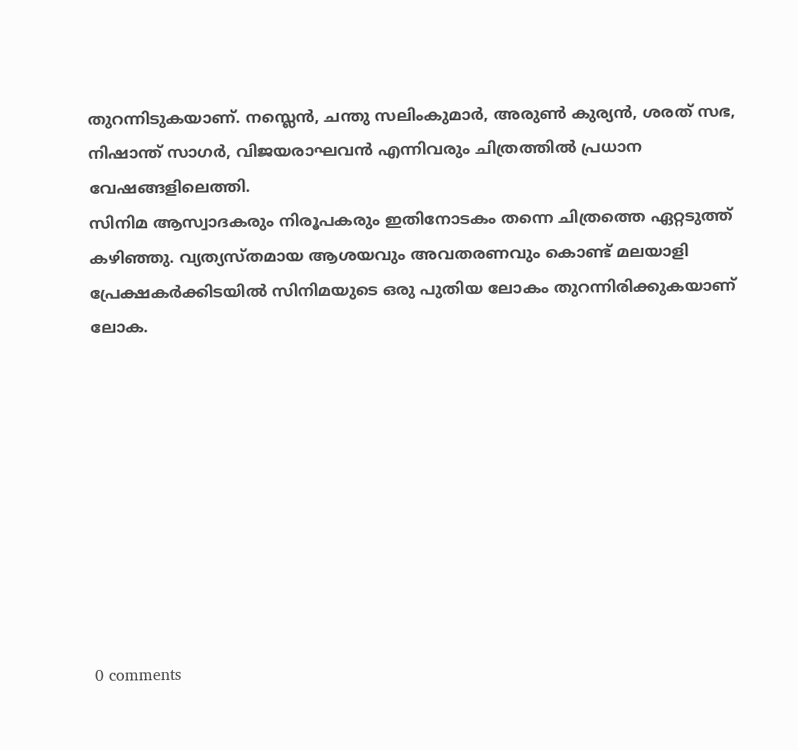തുറന്നിടുകയാണ്. നസ്ലെൻ, ചന്തു സലിംകുമാർ, അരുൺ കുര്യൻ, ശരത് സഭ, നിഷാന്ത് സാഗർ, വിജയരാഘവൻ എന്നിവരും ചിത്രത്തിൽ പ്രധാന വേഷങ്ങളിലെത്തി.
സിനിമ ആസ്വാദകരും നിരൂപകരും ഇതിനോടകം തന്നെ ചിത്രത്തെ ഏറ്റടുത്ത് കഴിഞ്ഞു. വ്യത്യസ്തമായ ആശയവും അവതരണവും കൊണ്ട് മലയാളി പ്രേക്ഷകർക്കിടയിൽ സിനിമയുടെ ഒരു പുതിയ ലോകം തുറന്നിരിക്കുകയാണ് ലോക.









0 comments